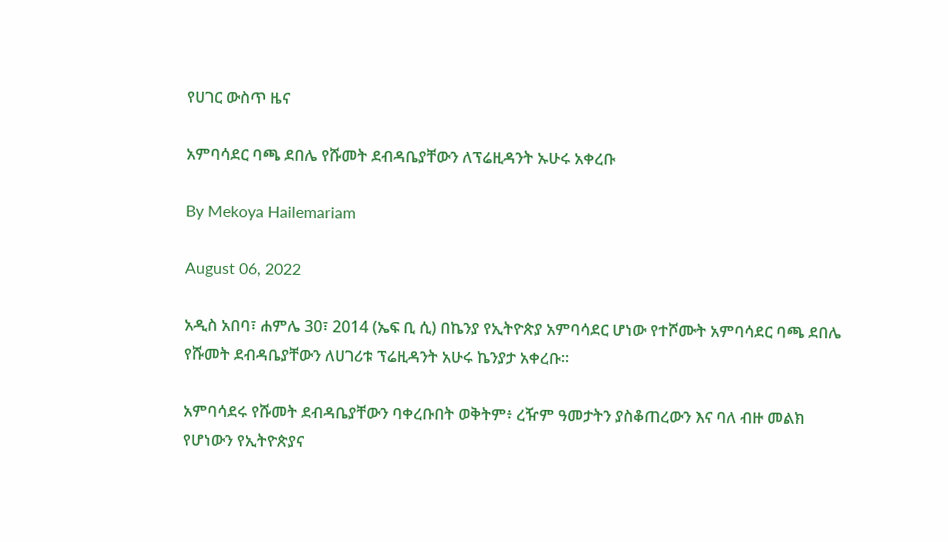የሀገር ውስጥ ዜና

አምባሳደር ባጫ ደበሌ የሹመት ደብዳቤያቸውን ለፕሬዚዳንት ኡሁሩ አቀረቡ

By Mekoya Hailemariam

August 06, 2022

አዲስ አበባ፣ ሐምሌ 30፣ 2014 (ኤፍ ቢ ሲ) በኬንያ የኢትዮጵያ አምባሳደር ሆነው የተሾሙት አምባሳደር ባጫ ደበሌ የሹመት ደብዳቤያቸውን ለሀገሪቱ ፕሬዚዳንት አሁሩ ኬንያታ አቀረቡ።

አምባሳደሩ የሹመት ደብዳቤያቸውን ባቀረቡበት ወቅትም፥ ረዥም ዓመታትን ያስቆጠረውን እና ባለ ብዙ መልክ የሆነውን የኢትዮጵያና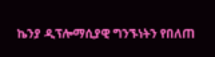ኬንያ ዲፕሎማሲያዊ ግንኙነትን የበለጠ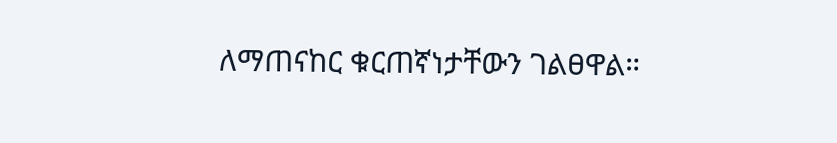ለማጠናከር ቁርጠኛነታቸውን ገልፀዋል።